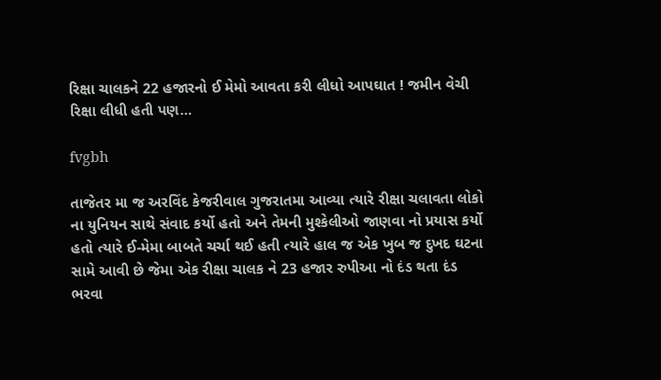રિક્ષા ચાલકને 22 હજારનો ઈ મેમો આવતા કરી લીધો આપઘાત ! જમીન વેચી રિક્ષા લીધી હતી પણ…

fvgbh

તાજેતર મા જ અરવિંદ કેજરીવાલ ગુજરાતમા આવ્યા ત્યારે રીક્ષા ચલાવતા લોકો ના યુનિયન સાથે સંવાદ કર્યો હતો અને તેમની મુશ્કેલીઓ જાણવા નો પ્રયાસ કર્યો હતો ત્યારે ઈ-મેમા બાબતે ચર્ચા થઈ હતી ત્યારે હાલ જ એક ખુબ જ દુખદ ઘટના સામે આવી છે જેમા એક રીક્ષા ચાલક ને 23 હજાર રુપીઆ નો દંડ થતા દંડ ભરવા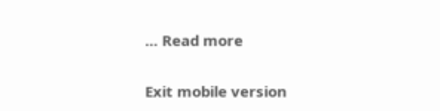… Read more

Exit mobile version